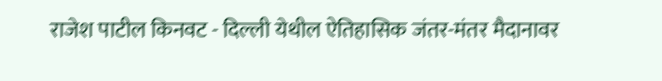राजेश पाटील किनवट - दिल्ली येथील ऐतिहासिक जंतर-मंतर मैदानावर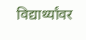विद्यार्थ्यांवर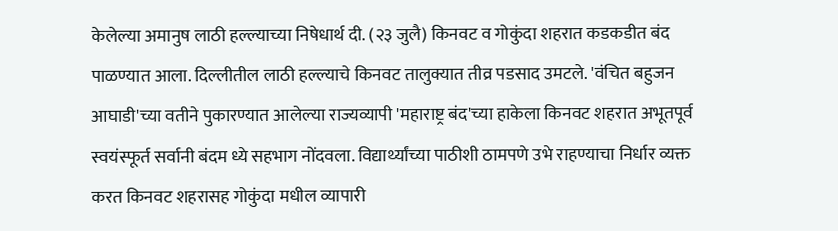केलेल्या अमानुष लाठी हल्ल्याच्या निषेधार्थ दी. (२३ जुलै) किनवट व गोकुंदा शहरात कडकडीत बंद पाळण्यात आला. दिल्लीतील लाठी हल्ल्याचे किनवट तालुक्यात तीव्र पडसाद उमटले. 'वंचित बहुजन आघाडी'च्या वतीने पुकारण्यात आलेल्या राज्यव्यापी 'महाराष्ट्र बंद'च्या हाकेला किनवट शहरात अभूतपूर्व स्वयंस्फूर्त सर्वानी बंदम ध्ये सहभाग नोंदवला. विद्यार्थ्यांच्या पाठीशी ठामपणे उभे राहण्याचा निर्धार व्यक्त करत किनवट शहरासह गोकुंदा मधील व्यापारी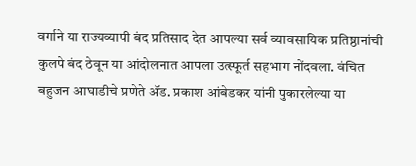वर्गाने या राज्यव्यापी बंद प्रतिसाद देत आपल्या सर्व व्यावसायिक प्रतिष्ठानांची कुलपे बंद ठेवून या आंदोलनात आपला उत्स्फूर्त सहभाग नोंदवला. वंचित बहुजन आघाडीचे प्रणेते ॲड. प्रकाश आंबेडकर यांनी पुकारलेल्या या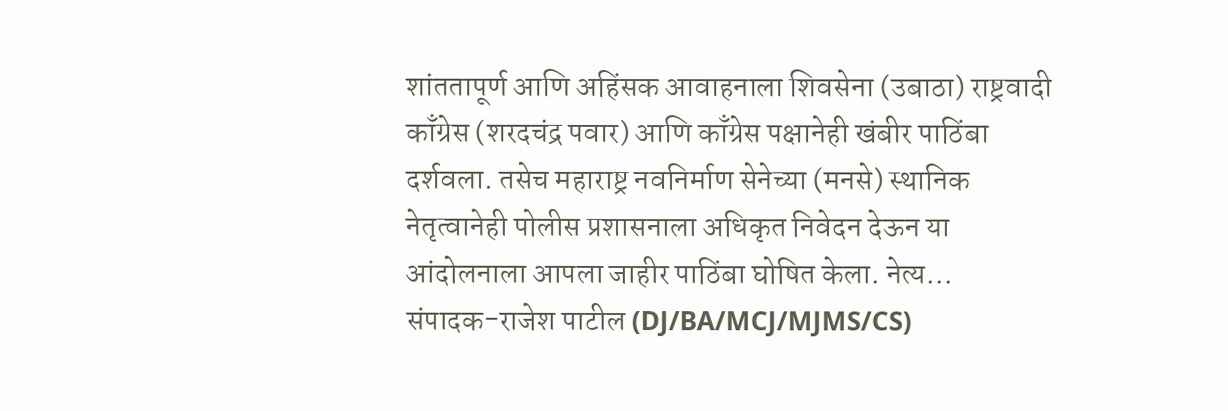शांततापूर्ण आणि अहिंसक आवाहनाला शिवसेना (उबाठा) राष्ट्रवादी काँग्रेस (शरदचंद्र पवार) आणि काँग्रेस पक्षानेही खंबीर पाठिंबा दर्शवला. तसेच महाराष्ट्र नवनिर्माण सेनेच्या (मनसे) स्थानिक नेतृत्वानेही पोलीस प्रशासनाला अधिकृत निवेदन देऊन या आंदोलनाला आपला जाहीर पाठिंबा घोषित केला. नेत्य...
संपादक-राजेश पाटील (DJ/BA/MCJ/MJMS/CS)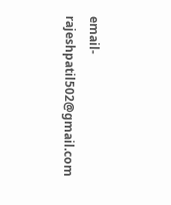email- rajeshpatil502@gmail.com